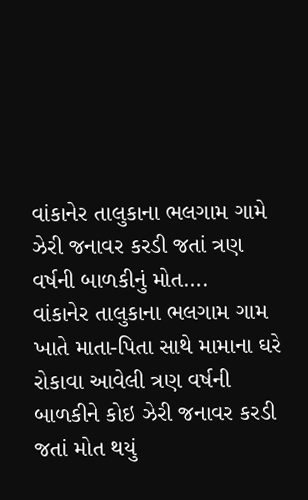વાંકાનેર તાલુકાના ભલગામ ગામે ઝેરી જનાવર કરડી જતાં ત્રણ વર્ષની બાળકીનું મોત….
વાંકાનેર તાલુકાના ભલગામ ગામ ખાતે માતા-પિતા સાથે મામાના ઘરે રોકાવા આવેલી ત્રણ વર્ષની બાળકીને કોઇ ઝેરી જનાવર કરડી જતાં મોત થયું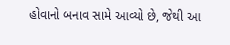હોવાનો બનાવ સામે આવ્યો છે, જેથી આ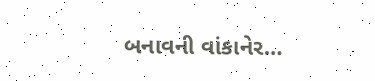બનાવની વાંકાનેર…